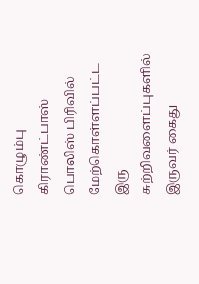கொழும்பு கிராண்ட்பாஸ் பொலிஸ் பிரிவில் மேற்கொள்ளப்பட்ட இரு சுற்றிவளைப்புகளில் இருவர் கைது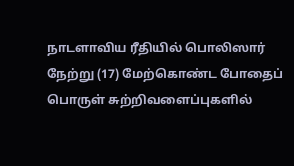நாடளாவிய ரீதியில் பொலிஸார் நேற்று (17) மேற்கொண்ட போதைப் பொருள் சுற்றிவளைப்புகளில்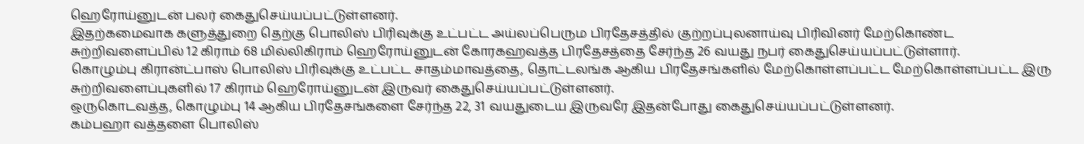ஹெரோய்னுடன் பலர் கைதுசெய்யப்பட்டுள்ளனர்.
இதற்கமைவாக களுத்துறை தெற்கு பொலிஸ் பிரிவுக்கு உட்பட்ட அய்லப்பெரும பிரதேசத்தில் குற்றப்புலனாய்வு பிரிவினர் மேற்கொண்ட சுற்றிவளைப்பில் 12 கிராம் 68 மில்லிகிராம் ஹெரோய்னுடன் கோரகஹவத்த பிரதேசத்தை சேர்ந்த 26 வயது நபர் கைதுசெய்யப்பட்டுள்ளார்.
கொழும்பு கிரான்ட்பாஸ் பொலிஸ் பிரிவுக்கு உட்பட்ட சாதம்மாவத்தை, தொட்டலங்க ஆகிய பிரதேசங்களில் மேற்கொள்ளப்பட்ட மேற்கொள்ளப்பட்ட இரு சுற்றிவளைப்புகளில் 17 கிராம் ஹெரோய்னுடன் இருவர் கைதுசெய்யப்பட்டுள்ளனர்.
ஒருகொடவத்த, கொழும்பு 14 ஆகிய பிரதேசங்களை சேர்ந்த 22, 31 வயதுடைய இருவரே இதன்போது கைதுசெய்யப்பட்டுள்ளனர்.
கம்பஹா வத்தளை பொலிஸ்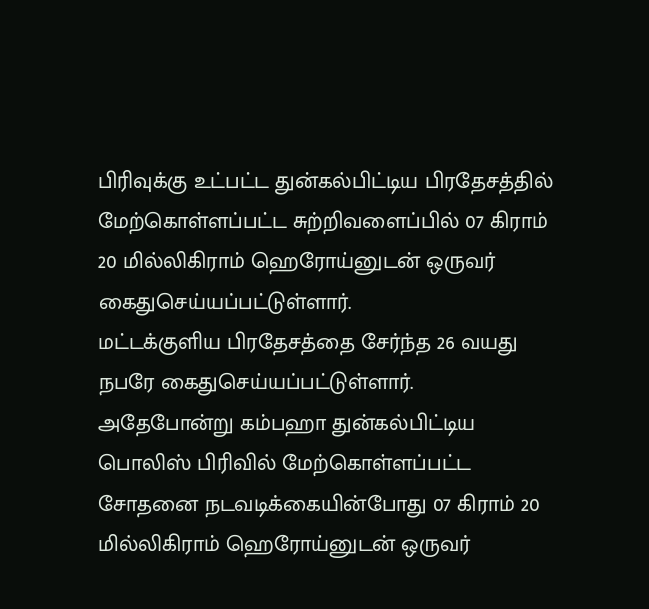பிரிவுக்கு உட்பட்ட துன்கல்பிட்டிய பிரதேசத்தில் மேற்கொள்ளப்பட்ட சுற்றிவளைப்பில் 07 கிராம் 20 மில்லிகிராம் ஹெரோய்னுடன் ஒருவர் கைதுசெய்யப்பட்டுள்ளார்.
மட்டக்குளிய பிரதேசத்தை சேர்ந்த 26 வயது நபரே கைதுசெய்யப்பட்டுள்ளார்.
அதேபோன்று கம்பஹா துன்கல்பிட்டிய பொலிஸ் பிரிவில் மேற்கொள்ளப்பட்ட சோதனை நடவடிக்கையின்போது 07 கிராம் 20 மில்லிகிராம் ஹெரோய்னுடன் ஒருவர்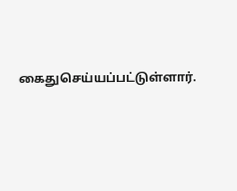கைதுசெய்யப்பட்டுள்ளார்.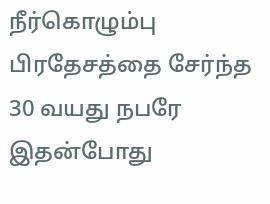நீர்கொழும்பு பிரதேசத்தை சேர்ந்த 30 வயது நபரே இதன்போது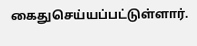கைதுசெய்யப்பட்டுள்ளார்.